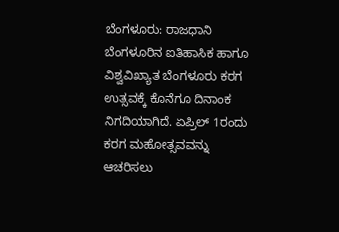ಬೆಂಗಳೂರು: ರಾಜಧಾನಿ ಬೆಂಗಳೂರಿನ ಐತಿಹಾಸಿಕ ಹಾಗೂ ವಿಶ್ವವಿಖ್ಯಾತ ಬೆಂಗಳೂರು ಕರಗ ಉತ್ಸವಕ್ಕೆ ಕೊನೆಗೂ ದಿನಾಂಕ ನಿಗದಿಯಾಗಿದೆ. ಏಪ್ರಿಲ್ 1ರಂದು ಕರಗ ಮಹೋತ್ಸವವನ್ನು ಆಚರಿಸಲು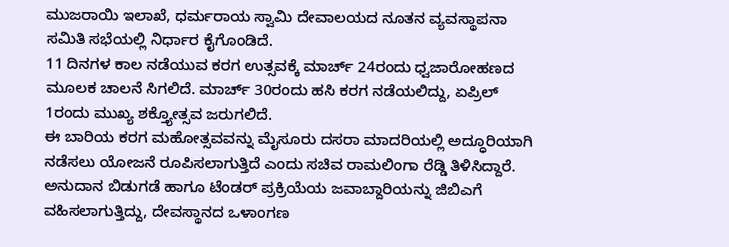ಮುಜರಾಯಿ ಇಲಾಖೆ, ಧರ್ಮರಾಯ ಸ್ವಾಮಿ ದೇವಾಲಯದ ನೂತನ ವ್ಯವಸ್ಥಾಪನಾ ಸಮಿತಿ ಸಭೆಯಲ್ಲಿ ನಿರ್ಧಾರ ಕೈಗೊಂಡಿದೆ.
11 ದಿನಗಳ ಕಾಲ ನಡೆಯುವ ಕರಗ ಉತ್ಸವಕ್ಕೆ ಮಾರ್ಚ್ 24ರಂದು ಧ್ವಜಾರೋಹಣದ ಮೂಲಕ ಚಾಲನೆ ಸಿಗಲಿದೆ. ಮಾರ್ಚ್ 30ರಂದು ಹಸಿ ಕರಗ ನಡೆಯಲಿದ್ದು, ಏಪ್ರಿಲ್ 1ರಂದು ಮುಖ್ಯ ಶಕ್ತ್ಯೋತ್ಸವ ಜರುಗಲಿದೆ.
ಈ ಬಾರಿಯ ಕರಗ ಮಹೋತ್ಸವವನ್ನು ಮೈಸೂರು ದಸರಾ ಮಾದರಿಯಲ್ಲಿ ಅದ್ಧೂರಿಯಾಗಿ ನಡೆಸಲು ಯೋಜನೆ ರೂಪಿಸಲಾಗುತ್ತಿದೆ ಎಂದು ಸಚಿವ ರಾಮಲಿಂಗಾ ರೆಡ್ಡಿ ತಿಳಿಸಿದ್ದಾರೆ. ಅನುದಾನ ಬಿಡುಗಡೆ ಹಾಗೂ ಟೆಂಡರ್ ಪ್ರಕ್ರಿಯೆಯ ಜವಾಬ್ದಾರಿಯನ್ನು ಜಿಬಿಎಗೆ ವಹಿಸಲಾಗುತ್ತಿದ್ದು, ದೇವಸ್ಥಾನದ ಒಳಾಂಗಣ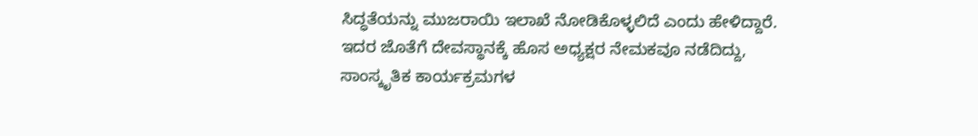ಸಿದ್ಧತೆಯನ್ನು ಮುಜರಾಯಿ ಇಲಾಖೆ ನೋಡಿಕೊಳ್ಳಲಿದೆ ಎಂದು ಹೇಳಿದ್ದಾರೆ.
ಇದರ ಜೊತೆಗೆ ದೇವಸ್ಥಾನಕ್ಕೆ ಹೊಸ ಅಧ್ಯಕ್ಷರ ನೇಮಕವೂ ನಡೆದಿದ್ದು, ಸಾಂಸ್ಕೃತಿಕ ಕಾರ್ಯಕ್ರಮಗಳ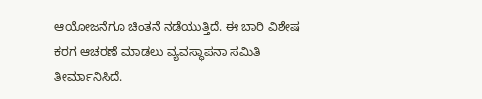ಆಯೋಜನೆಗೂ ಚಿಂತನೆ ನಡೆಯುತ್ತಿದೆ. ಈ ಬಾರಿ ವಿಶೇಷ ಕರಗ ಆಚರಣೆ ಮಾಡಲು ವ್ಯವಸ್ಥಾಪನಾ ಸಮಿತಿ ತೀರ್ಮಾನಿಸಿದೆ.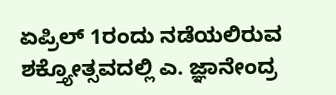ಏಪ್ರಿಲ್ 1ರಂದು ನಡೆಯಲಿರುವ ಶಕ್ತ್ಯೋತ್ಸವದಲ್ಲಿ ಎ. ಜ್ಞಾನೇಂದ್ರ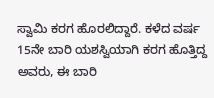ಸ್ವಾಮಿ ಕರಗ ಹೊರಲಿದ್ದಾರೆ. ಕಳೆದ ವರ್ಷ 15ನೇ ಬಾರಿ ಯಶಸ್ವಿಯಾಗಿ ಕರಗ ಹೊತ್ತಿದ್ದ ಅವರು, ಈ ಬಾರಿ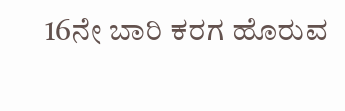16ನೇ ಬಾರಿ ಕರಗ ಹೊರುವ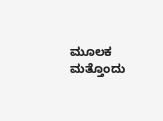ಮೂಲಕ ಮತ್ತೊಂದು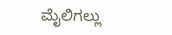ಮೈಲಿಗಲ್ಲು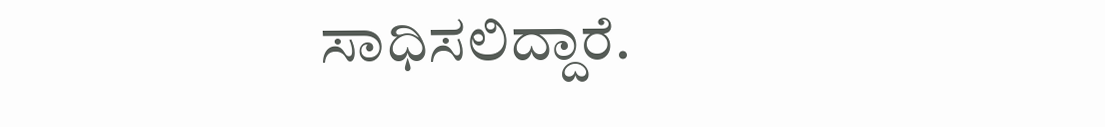ಸಾಧಿಸಲಿದ್ದಾರೆ.